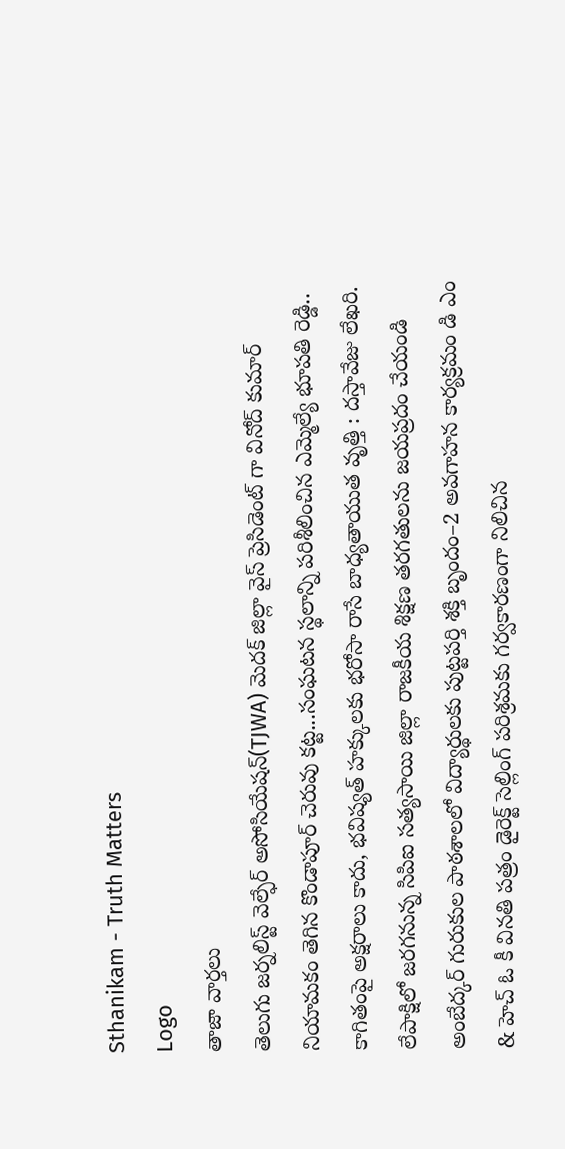Sthanikam - Truth Matters
Logo
తాజా వార్తలు
తెలుగు జర్నలిస్ట్ వెల్ఫేర్ అసోసియేషన్(TJWA) మెదక్ జిల్లా వైస్ ప్రెసిడెంట్ గా వినోద్ కుమార్ నియామకం తెగిన కొండాపూర్ చెరువు కట్ట...సంఘటన స్థలాన్ని పరిశీలించిన ఎమ్మెల్యే భూపతి రెడ్డి.. కాగితంపై అక్షరాలు కాదు, భవిష్యత్‌ హక్కులకు భరోసా రాసే బాధ్యతాయుత వృత్తి : దస్తావేజు లేఖరి. లేపాక్షిలో జరగనున్న సిపిఐ సత్యసాయి జిల్లా రాజకీయ శిక్షణ తరగతులను జయప్రదం చేయండి అంబేద్కర్ గురుకుల పాఠశాలలో విద్యార్థులకు పుట్టపర్తి శక్తి బృందం–2 అవగాహన కార్యక్రమం డి ఎం & హెచ్ ఓ కీ వినతి పత్రం డైరెక్ట్ సెల్లింగ్ పరిశ్రమకు గర్వకారణంగా నిలిచిన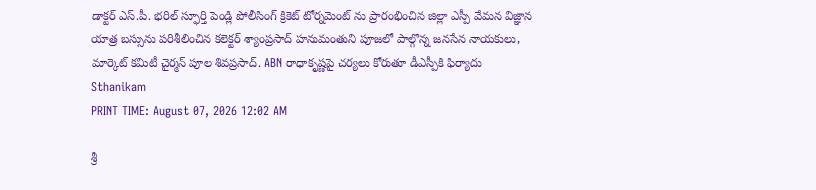డాక్టర్ ఎస్.పీ. భరిల్ స్ఫూర్తి పెండ్లి పోలీసింగ్ క్రికెట్ టోర్నమెంట్ ను ప్రారంభించిన జిల్లా ఎస్పీ వేమన విజ్ఞాన యాత్ర బస్సును పరిశీలించిన కలెక్టర్ శ్యాంప్రసాద్ హనుమంతుని పూజలో పాల్గొన్న జనసేన నాయకులు, మార్కెట్ కమిటీ చైర్మన్ పూల శివప్రసాద్. ABN రాధాకృష్ణపై చర్యలు కోరుతూ డీఎస్పీకి ఫిర్యాదు
Sthanikam
PRINT TIME: August 07, 2026 12:02 AM

శ్రీ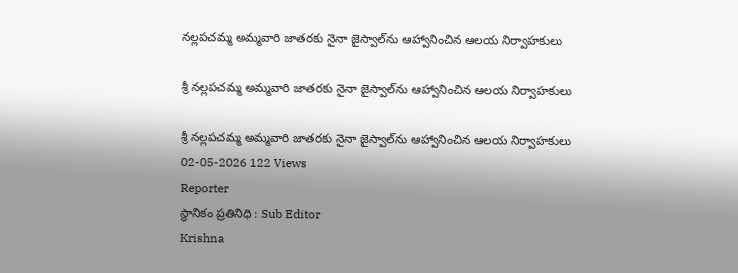నల్లపచమ్మ అమ్మవారి జాతరకు నైనా జైస్వాల్‌ను ఆహ్వానించిన ఆలయ నిర్వాహకులు

శ్రీ నల్లపచమ్మ అమ్మవారి జాతరకు నైనా జైస్వాల్‌ను ఆహ్వానించిన ఆలయ నిర్వాహకులు

శ్రీ నల్లపచమ్మ అమ్మవారి జాతరకు నైనా జైస్వాల్‌ను ఆహ్వానించిన ఆలయ నిర్వాహకులు
02-05-2026 122 Views
Reporter
స్థానికం ప్రతినిధి : Sub Editor
Krishna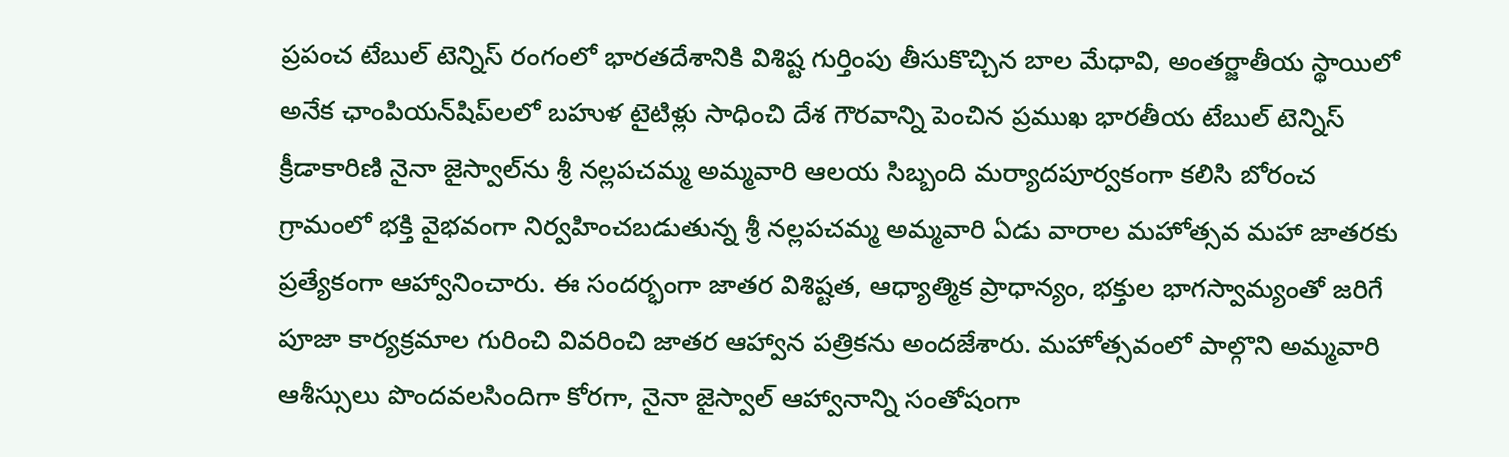ప్రపంచ టేబుల్ టెన్నిస్ రంగంలో భారతదేశానికి విశిష్ట గుర్తింపు తీసుకొచ్చిన బాల మేధావి, అంతర్జాతీయ స్థాయిలో అనేక ఛాంపియన్‌షిప్‌లలో బహుళ టైటిళ్లు సాధించి దేశ గౌరవాన్ని పెంచిన ప్రముఖ భారతీయ టేబుల్ టెన్నిస్ క్రీడాకారిణి నైనా జైస్వాల్‌ను శ్రీ నల్లపచమ్మ అమ్మవారి ఆలయ సిబ్బంది మర్యాదపూర్వకంగా కలిసి బోరంచ గ్రామంలో భక్తి వైభవంగా నిర్వహించబడుతున్న శ్రీ నల్లపచమ్మ అమ్మవారి ఏడు వారాల మహోత్సవ మహా జాతరకు ప్రత్యేకంగా ఆహ్వానించారు. ఈ సందర్భంగా జాతర విశిష్టత, ఆధ్యాత్మిక ప్రాధాన్యం, భక్తుల భాగస్వామ్యంతో జరిగే పూజా కార్యక్రమాల గురించి వివరించి జాతర ఆహ్వాన పత్రికను అందజేశారు. మహోత్సవంలో పాల్గొని అమ్మవారి ఆశీస్సులు పొందవలసిందిగా కోరగా, నైనా జైస్వాల్ ఆహ్వానాన్ని సంతోషంగా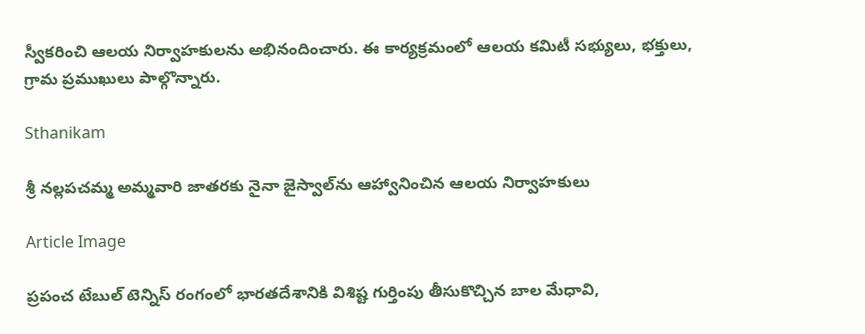స్వీకరించి ఆలయ నిర్వాహకులను అభినందించారు. ఈ కార్యక్రమంలో ఆలయ కమిటీ సభ్యులు, భక్తులు, గ్రామ ప్రముఖులు పాల్గొన్నారు.

Sthanikam

శ్రీ నల్లపచమ్మ అమ్మవారి జాతరకు నైనా జైస్వాల్‌ను ఆహ్వానించిన ఆలయ నిర్వాహకులు

Article Image

ప్రపంచ టేబుల్ టెన్నిస్ రంగంలో భారతదేశానికి విశిష్ట గుర్తింపు తీసుకొచ్చిన బాల మేధావి,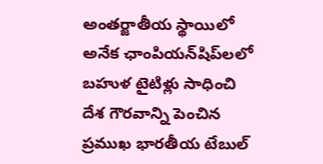అంతర్జాతీయ స్థాయిలో అనేక ఛాంపియన్‌షిప్‌లలో బహుళ టైటిళ్లు సాధించి దేశ గౌరవాన్ని పెంచిన ప్రముఖ భారతీయ టేబుల్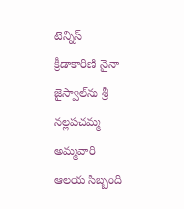టెన్నిస్ క్రీడాకారిణి నైనా జైస్వాల్‌ను శ్రీ నల్లపచమ్మ అమ్మవారి ఆలయ సిబ్బంది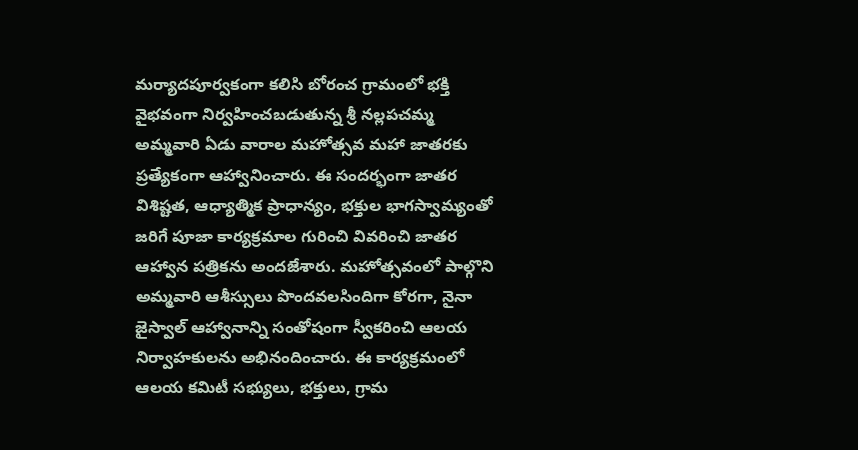మర్యాదపూర్వకంగా కలిసి బోరంచ గ్రామంలో భక్తి వైభవంగా నిర్వహించబడుతున్న శ్రీ నల్లపచమ్మ అమ్మవారి ఏడు వారాల మహోత్సవ మహా జాతరకు ప్రత్యేకంగా ఆహ్వానించారు. ఈ సందర్భంగా జాతర విశిష్టత, ఆధ్యాత్మిక ప్రాధాన్యం, భక్తుల భాగస్వామ్యంతో జరిగే పూజా కార్యక్రమాల గురించి వివరించి జాతర ఆహ్వాన పత్రికను అందజేశారు. మహోత్సవంలో పాల్గొని అమ్మవారి ఆశీస్సులు పొందవలసిందిగా కోరగా, నైనా జైస్వాల్ ఆహ్వానాన్ని సంతోషంగా స్వీకరించి ఆలయ నిర్వాహకులను అభినందించారు. ఈ కార్యక్రమంలో ఆలయ కమిటీ సభ్యులు, భక్తులు, గ్రామ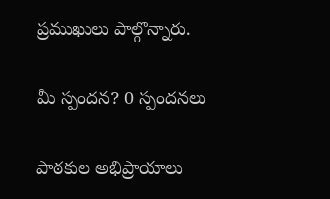ప్రముఖులు పాల్గొన్నారు.

మీ స్పందన? 0 స్పందనలు

పాఠకుల అభిప్రాయాలు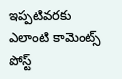ఇప్పటివరకు ఎలాంటి కామెంట్స్ పోస్ట్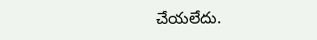చేయలేదు.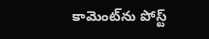కామెంట్‌ను పోస్ట్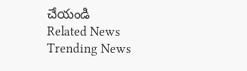చేయండి
Related News
Trending News